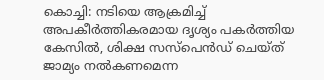കൊച്ചി: നടിയെ ആക്രമിച്ച് അപകീർത്തികരമായ ദൃശ്യം പകർത്തിയ കേസിൽ, ശിക്ഷ സസ്പെൻഡ് ചെയ്ത് ജാമ്യം നൽകണമെന്ന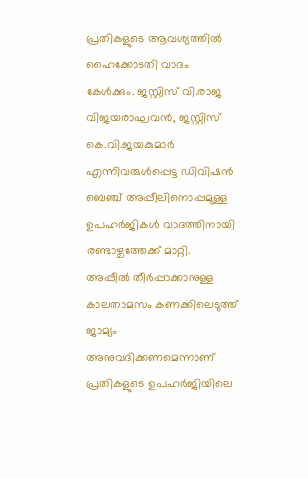പ്രതികളുടെ ആവശ്യത്തിൽ ഹൈക്കോടതി വാദം കേൾക്കും. ജസ്റ്റിസ് വി.രാജ വിജയരാഘവൻ, ജസ്റ്റിസ് കെ.വി.ജയകുമാർ എന്നിവരുൾപ്പെട്ട ഡിവിഷൻ ബെഞ്ച് അപ്പീലിനൊപ്പമുള്ള ഉപഹർജികൾ വാദത്തിനായി രണ്ടാഴ്ചത്തേക്ക് മാറ്റി.
അപ്പീൽ തീർപ്പാക്കാനുള്ള കാലതാമസം കണക്കിലെടുത്ത് ജാമ്യം അനുവദിക്കണമെന്നാണ് പ്രതികളുടെ ഉപഹർജിയിലെ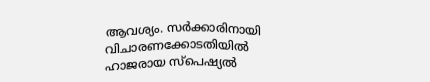ആവശ്യം. സർക്കാരിനായി വിചാരണക്കോടതിയിൽ ഹാജരായ സ്പെഷ്യൽ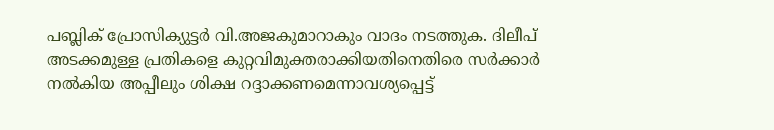പബ്ലിക് പ്രോസിക്യുട്ടർ വി.അജകുമാറാകും വാദം നടത്തുക. ദിലീപ് അടക്കമുള്ള പ്രതികളെ കുറ്റവിമുക്തരാക്കിയതിനെതിരെ സർക്കാർ നൽകിയ അപ്പീലും ശിക്ഷ റദ്ദാക്കണമെന്നാവശ്യപ്പെട്ട്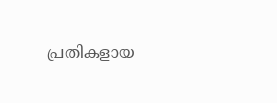പ്രതികളായ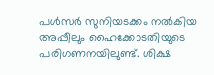പൾസർ സുനിയടക്കം നൽകിയ അപ്പീലും ഹൈക്കോടതിയുടെ പരിഗണനയിലുണ്ട്. ശിക്ഷ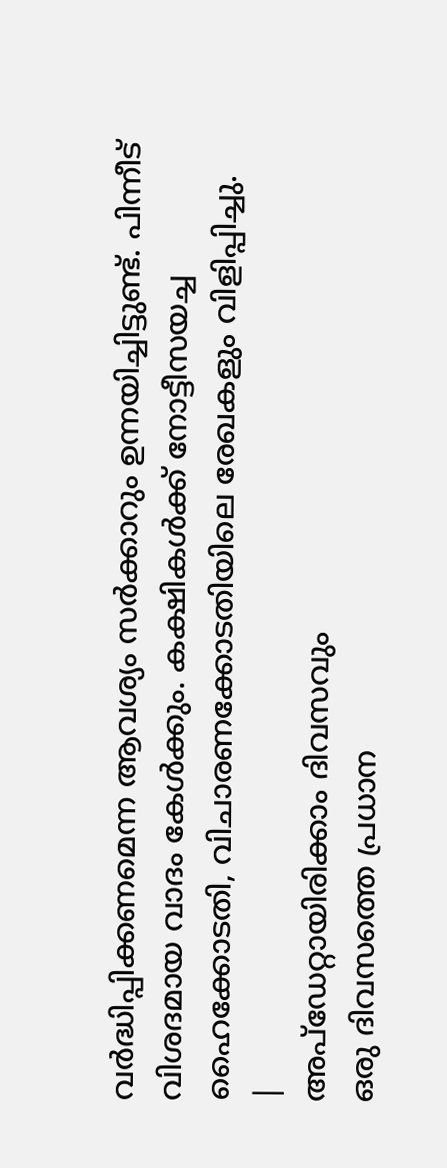വർദ്ധിപ്പിക്കണമെന്ന ആവശ്യം സർക്കാറും ഉന്നയിച്ചിട്ടുണ്ട്. പിന്നീട് വിശദമായ വാദം കേൾക്കും. കക്ഷികൾക്ക് നോട്ടീസയച്ച ഹൈക്കോടതി, വിചാരണക്കോടതിയിലെ രേഖകളും വിളിപ്പിച്ചു.
|
അപ്ഡേറ്റായിരിക്കാം ദിവസവും
ഒരു ദിവസത്തെ പ്രധാന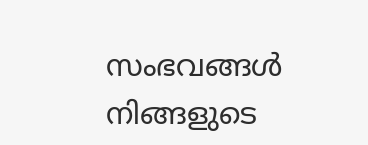സംഭവങ്ങൾ നിങ്ങളുടെ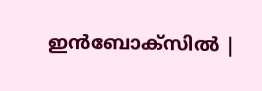ഇൻബോക്സിൽ |